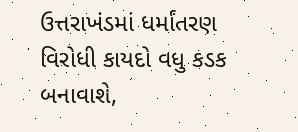ઉત્તરાખંડમાં ધર્માંતરણ વિરોધી કાયદો વધુ કડક બનાવાશે,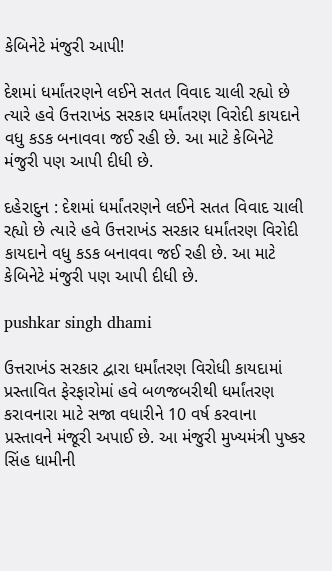કેબિનેટે મંજુરી આપી!

દેશમાં ધર્માંતરણને લઈને સતત વિવાદ ચાલી રહ્યો છે ત્યારે હવે ઉત્તરાખંડ સરકાર ધર્માંતરણ વિરોદી કાયદાને વધુ કડક બનાવવા જઈ રહી છે. આ માટે કેબિનેટે મંજુરી પણ આપી દીધી છે.

દહેરાદુન : દેશમાં ધર્માંતરણને લઈને સતત વિવાદ ચાલી રહ્યો છે ત્યારે હવે ઉત્તરાખંડ સરકાર ધર્માંતરણ વિરોદી કાયદાને વધુ કડક બનાવવા જઈ રહી છે. આ માટે કેબિનેટે મંજુરી પણ આપી દીધી છે.

pushkar singh dhami

ઉત્તરાખંડ સરકાર દ્વારા ધર્માંતરણ વિરોધી કાયદામાં પ્રસ્તાવિત ફેરફારોમાં હવે બળજબરીથી ધર્માંતરણ કરાવનારા માટે સજા વધારીને 10 વર્ષ કરવાના પ્રસ્તાવને મંજૂરી અપાઈ છે. આ મંજુરી મુખ્યમંત્રી પુષ્કર સિંહ ધામીની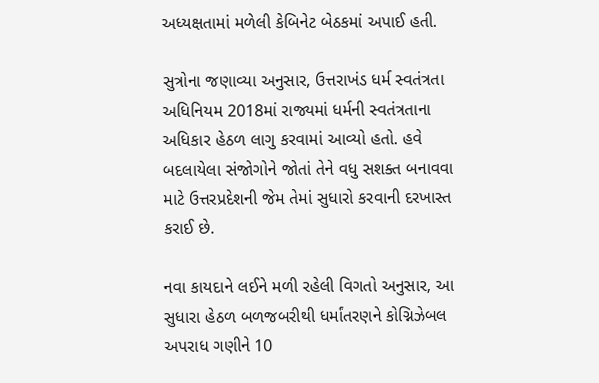અધ્યક્ષતામાં મળેલી કેબિનેટ બેઠકમાં અપાઈ હતી.

સુત્રોના જણાવ્યા અનુસાર, ઉત્તરાખંડ ધર્મ સ્વતંત્રતા અધિનિયમ 2018માં રાજ્યમાં ધર્મની સ્વતંત્રતાના અધિકાર હેઠળ લાગુ કરવામાં આવ્યો હતો. હવે બદલાયેલા સંજોગોને જોતાં તેને વધુ સશક્ત બનાવવા માટે ઉત્તરપ્રદેશની જેમ તેમાં સુધારો કરવાની દરખાસ્ત કરાઈ છે.

નવા કાયદાને લઈને મળી રહેલી વિગતો અનુસાર, આ સુધારા હેઠળ બળજબરીથી ધર્માંતરણને કોગ્નિઝેબલ અપરાધ ગણીને 10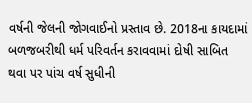વર્ષની જેલની જોગવાઈનો પ્રસ્તાવ છે. 2018ના કાયદામાં બળજબરીથી ધર્મ પરિવર્તન કરાવવામાં દોષી સાબિત થવા પર પાંચ વર્ષ સુધીની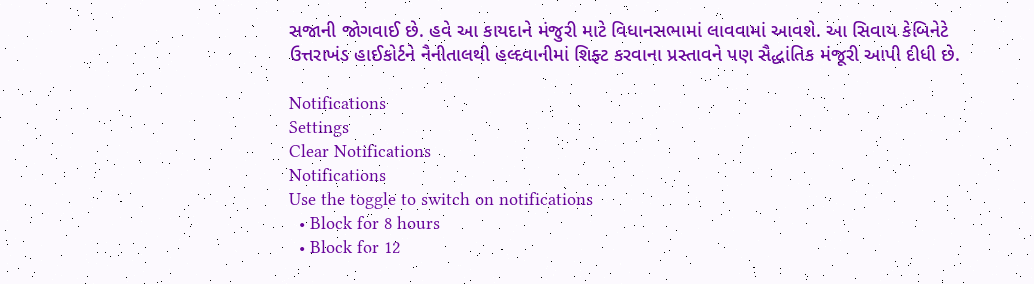સજાની જોગવાઈ છે. હવે આ કાયદાને મંજુરી માટે વિધાનસભામાં લાવવામાં આવશે. આ સિવાય કેબિનેટે ઉત્તરાખંડ હાઈકોર્ટને નૈનીતાલથી હલ્દવાનીમાં શિફ્ટ કરવાના પ્રસ્તાવને પણ સૈદ્ધાંતિક મંજૂરી આપી દીધી છે.

Notifications
Settings
Clear Notifications
Notifications
Use the toggle to switch on notifications
  • Block for 8 hours
  • Block for 12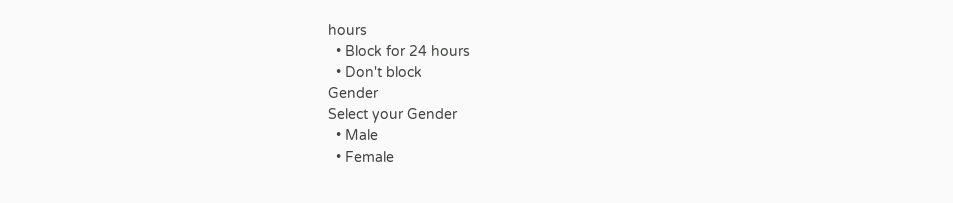hours
  • Block for 24 hours
  • Don't block
Gender
Select your Gender
  • Male
  • Female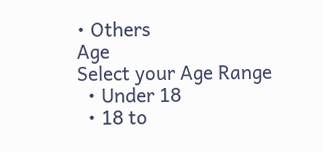• Others
Age
Select your Age Range
  • Under 18
  • 18 to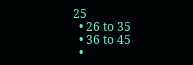25
  • 26 to 35
  • 36 to 45
  •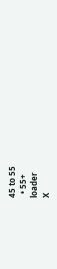45 to 55
  • 55+
loader
X